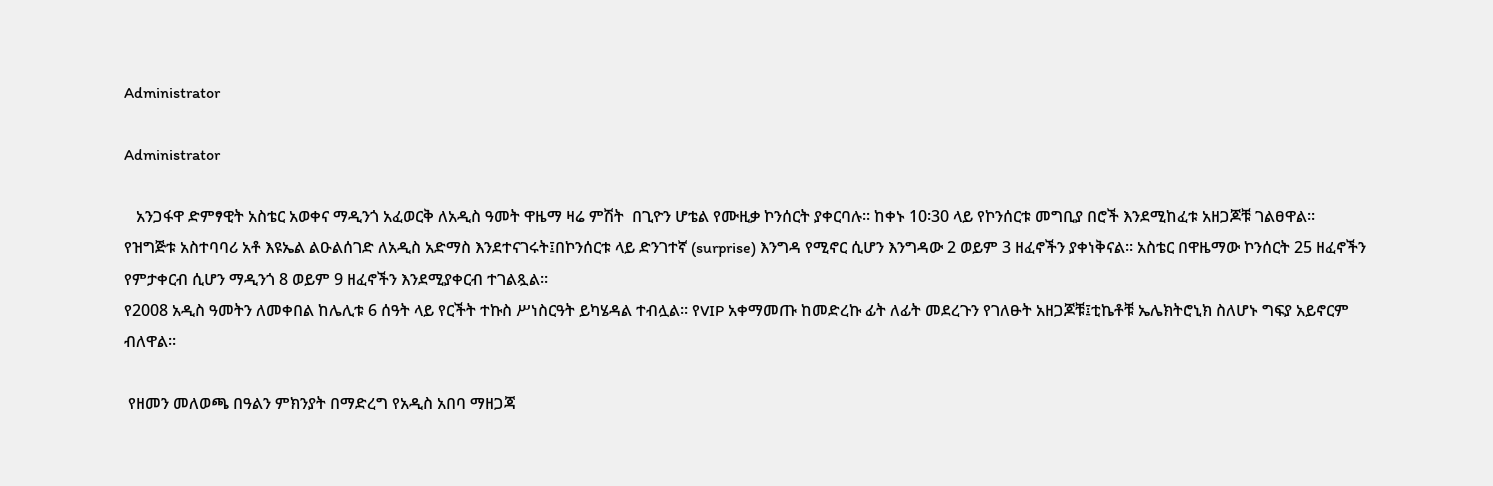Administrator

Administrator

   አንጋፋዋ ድምፃዊት አስቴር አወቀና ማዲንጎ አፈወርቅ ለአዲስ ዓመት ዋዜማ ዛሬ ምሽት  በጊዮን ሆቴል የሙዚቃ ኮንሰርት ያቀርባሉ፡፡ ከቀኑ 10፡30 ላይ የኮንሰርቱ መግቢያ በሮች እንደሚከፈቱ አዘጋጆቹ ገልፀዋል፡፡
የዝግጅቱ አስተባባሪ አቶ እዩኤል ልዑልሰገድ ለአዲስ አድማስ እንደተናገሩት፤በኮንሰርቱ ላይ ድንገተኛ (surprise) እንግዳ የሚኖር ሲሆን እንግዳው 2 ወይም 3 ዘፈኖችን ያቀነቅናል፡፡ አስቴር በዋዜማው ኮንሰርት 25 ዘፈኖችን የምታቀርብ ሲሆን ማዲንጎ 8 ወይም 9 ዘፈኖችን እንደሚያቀርብ ተገልጿል፡፡
የ2008 አዲስ ዓመትን ለመቀበል ከሌሊቱ 6 ሰዓት ላይ የርችት ተኩስ ሥነስርዓት ይካሄዳል ተብሏል፡፡ የVIP አቀማመጡ ከመድረኩ ፊት ለፊት መደረጉን የገለፁት አዘጋጆቹ፤ቲኬቶቹ ኤሌክትሮኒክ ስለሆኑ ግፍያ አይኖርም ብለዋል፡፡

 የዘመን መለወጫ በዓልን ምክንያት በማድረግ የአዲስ አበባ ማዘጋጃ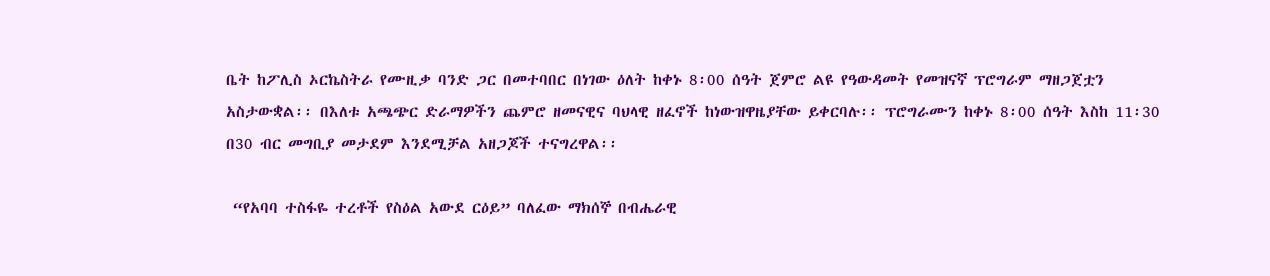ቤት ከፖሊስ ኦርኬስትራ የሙዚቃ ባንድ ጋር በመተባበር በነገው ዕለት ከቀኑ 8፡00 ሰዓት ጀምሮ ልዩ የዓውዳመት የመዝናኛ ፕሮግራም ማዘጋጀቷን አስታውቋል፡፡ በእለቱ አጫጭር ድራማዎችን ጨምሮ ዘመናዊና ባህላዊ ዘፈኖች ከነውዝዋዜያቸው ይቀርባሉ፡፡ ፕሮግራሙን ከቀኑ 8፡00 ሰዓት እስከ 11፡30 በ30 ብር መግቢያ መታደም እንደሚቻል አዘጋጆች ተናግረዋል፡፡

 “የአባባ ተስፋዬ ተረቶች የስዕል አውደ ርዕይ” ባለፈው ማክሰኞ በብሔራዊ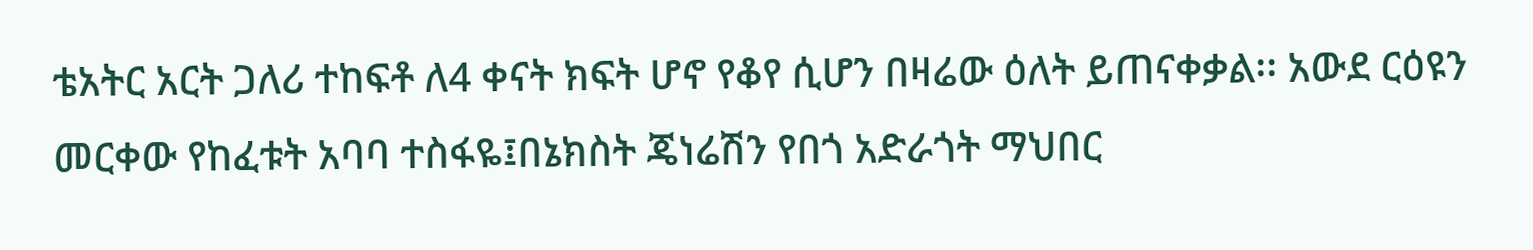ቴአትር አርት ጋለሪ ተከፍቶ ለ4 ቀናት ክፍት ሆኖ የቆየ ሲሆን በዛሬው ዕለት ይጠናቀቃል፡፡ አውደ ርዕዩን መርቀው የከፈቱት አባባ ተስፋዬ፤በኔክስት ጄነሬሽን የበጎ አድራጎት ማህበር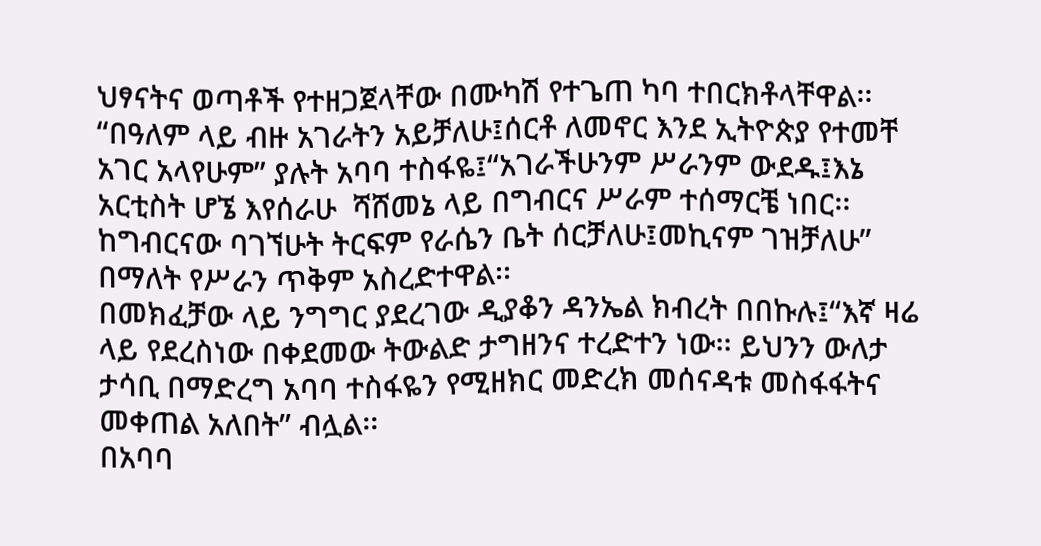ህፃናትና ወጣቶች የተዘጋጀላቸው በሙካሽ የተጌጠ ካባ ተበርክቶላቸዋል፡፡ “በዓለም ላይ ብዙ አገራትን አይቻለሁ፤ሰርቶ ለመኖር እንደ ኢትዮጵያ የተመቸ አገር አላየሁም” ያሉት አባባ ተስፋዬ፤“አገራችሁንም ሥራንም ውደዱ፤እኔ አርቲስት ሆኜ እየሰራሁ  ሻሸመኔ ላይ በግብርና ሥራም ተሰማርቼ ነበር፡፡ ከግብርናው ባገኘሁት ትርፍም የራሴን ቤት ሰርቻለሁ፤መኪናም ገዝቻለሁ” በማለት የሥራን ጥቅም አስረድተዋል፡፡
በመክፈቻው ላይ ንግግር ያደረገው ዲያቆን ዳንኤል ክብረት በበኩሉ፤“እኛ ዛሬ ላይ የደረስነው በቀደመው ትውልድ ታግዘንና ተረድተን ነው፡፡ ይህንን ውለታ ታሳቢ በማድረግ አባባ ተስፋዬን የሚዘክር መድረክ መሰናዳቱ መስፋፋትና መቀጠል አለበት” ብሏል፡፡
በአባባ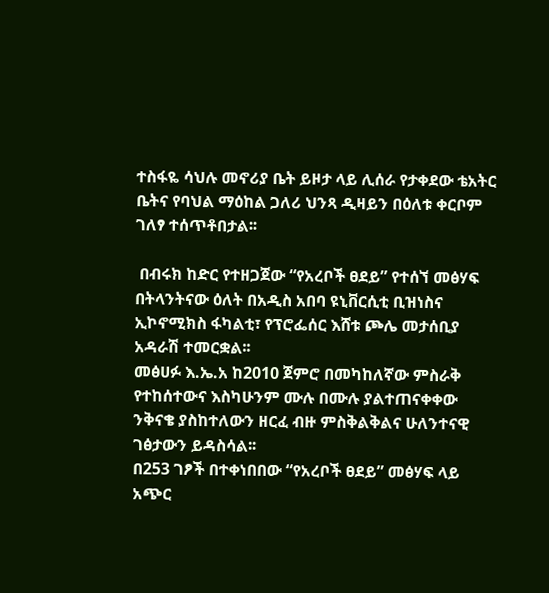ተስፋዬ ሳህሉ መኖሪያ ቤት ይዞታ ላይ ሊሰራ የታቀደው ቴአትር ቤትና የባህል ማዕከል ጋለሪ ህንጻ ዲዛይን በዕለቱ ቀርቦም ገለፃ ተሰጥቶበታል፡፡

 በብሩክ ከድር የተዘጋጀው “የአረቦች ፀደይ” የተሰኘ መፅሃፍ በትላንትናው ዕለት በአዲስ አበባ ዩኒቨርሲቲ ቢዝነስና ኢኮኖሚክስ ፋካልቲ፣ የፕሮፌሰር እሸቱ ጮሌ መታሰቢያ አዳራሽ ተመርቋል፡፡
መፅሀፉ እ.ኤ.አ ከ2010 ጀምሮ በመካከለኛው ምስራቅ የተከሰተውና እስካሁንም ሙሉ በሙሉ ያልተጠናቀቀው ንቅናቄ ያስከተለውን ዘርፈ ብዙ ምስቅልቅልና ሁለንተናዊ ገፅታውን ይዳስሳል፡፡
በ253 ገፆች በተቀነበበው “የአረቦች ፀደይ” መፅሃፍ ላይ አጭር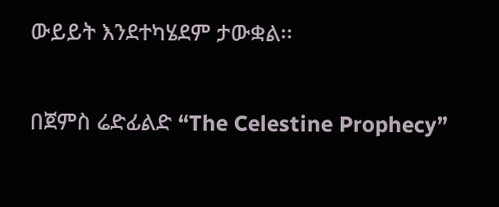ውይይት እንደተካሄደም ታውቋል፡፡

በጀምስ ሬድፊልድ “The Celestine Prophecy”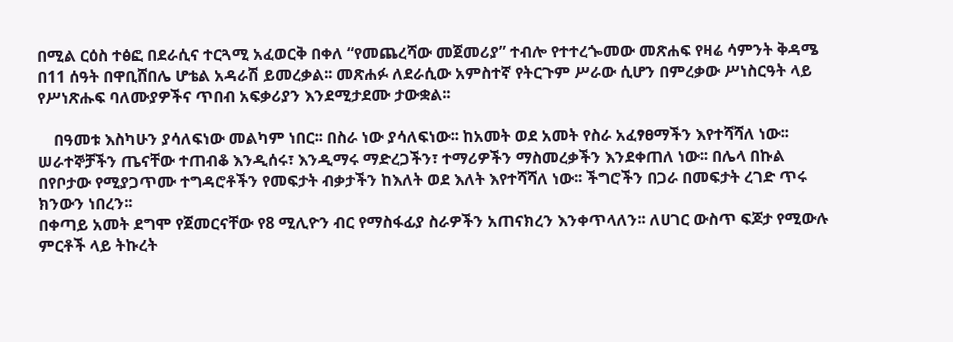በሚል ርዕስ ተፅፎ በደራሲና ተርጓሚ አፈወርቅ በቀለ “የመጨረሻው መጀመሪያ” ተብሎ የተተረጐመው መጽሐፍ የዛሬ ሳምንት ቅዳሜ በ11 ሰዓት በዋቢሸበሌ ሆቴል አዳራሽ ይመረቃል፡፡ መጽሐፉ ለደራሲው አምስተኛ የትርጉም ሥራው ሲሆን በምረቃው ሥነስርዓት ላይ የሥነጽሑፍ ባለሙያዎችና ጥበብ አፍቃሪያን እንደሚታደሙ ታውቋል፡፡

    በዓመቱ እስካሁን ያሳለፍነው መልካም ነበር፡፡ በስራ ነው ያሳለፍነው፡፡ ከአመት ወደ አመት የስራ አፈፃፀማችን እየተሻሻለ ነው፡፡ ሠራተኞቻችን ጤናቸው ተጠብቆ እንዲሰሩ፣ እንዲማሩ ማድረጋችን፣ ተማሪዎችን ማስመረቃችን እንደቀጠለ ነው፡፡ በሌላ በኩል በየቦታው የሚያጋጥሙ ተግዳሮቶችን የመፍታት ብቃታችን ከእለት ወደ እለት እየተሻሻለ ነው፡፡ ችግሮችን በጋራ በመፍታት ረገድ ጥሩ ክንውን ነበረን፡፡
በቀጣይ አመት ደግሞ የጀመርናቸው የ8 ሚሊዮን ብር የማስፋፊያ ስራዎችን አጠናክረን እንቀጥላለን፡፡ ለሀገር ውስጥ ፍጆታ የሚውሉ ምርቶች ላይ ትኩረት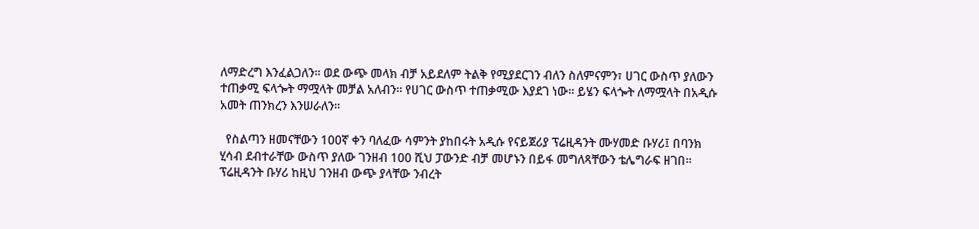ለማድረግ እንፈልጋለን፡፡ ወደ ውጭ መላክ ብቻ አይደለም ትልቅ የሚያደርገን ብለን ስለምናምን፣ ሀገር ውስጥ ያለውን ተጠቃሚ ፍላጐት ማሟላት መቻል አለብን፡፡ የሀገር ውስጥ ተጠቃሚው እያደገ ነው፡፡ ይሄን ፍላጐት ለማሟላት በአዲሱ አመት ጠንክረን እንሠራለን፡፡

  የስልጣን ዘመናቸውን 100ኛ ቀን ባለፈው ሳምንት ያከበሩት አዲሱ የናይጀሪያ ፕሬዚዳንት ሙሃመድ ቡሃሪ፤ በባንክ ሂሳብ ደብተራቸው ውስጥ ያለው ገንዘብ 100 ሺህ ፓውንድ ብቻ መሆኑን በይፋ መግለጻቸውን ቴሌግራፍ ዘገበ፡፡
ፕሬዚዳንት ቡሃሪ ከዚህ ገንዘብ ውጭ ያላቸው ንብረት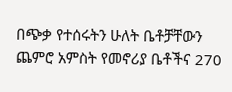በጭቃ የተሰሩትን ሁለት ቤቶቻቸውን ጨምሮ አምስት የመኖሪያ ቤቶችና 270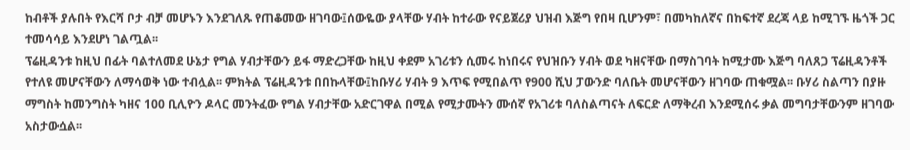ከብቶች ያሉበት የእርሻ ቦታ ብቻ መሆኑን እንደገለጹ የጠቆመው ዘገባው፤ሰውዬው ያላቸው ሃብት ከተራው የናይጀሪያ ህዝብ እጅግ የበዛ ቢሆንም፣ በመካከለኛና በከፍተኛ ደረጃ ላይ ከሚገኙ ዜጎች ጋር ተመሳሳይ እንደሆነ ገልጧል፡፡
ፕሬዚዳንቱ ከዚህ በፊት ባልተለመደ ሁኔታ የግል ሃብታቸውን ይፋ ማድረጋቸው ከዚህ ቀደም አገሪቱን ሲመሩ ከነበሩና የህዝቡን ሃብት ወደ ካዘናቸው በማስገባት ከሚታሙ እጅግ ባለጸጋ ፕሬዚዳንቶች የተለዩ መሆናቸውን ለማሳወቅ ነው ተብሏል፡፡ ምክትል ፕሬዚዳንቱ በበኩላቸው፤ከቡሃሪ ሃብት 9 እጥፍ የሚበልጥ የ900 ሺህ ፓውንድ ባለቤት መሆናቸውን ዘገባው ጠቁሟል፡፡ ቡሃሪ ስልጣን በያዙ ማግስት ከመንግስት ካዘና 100 ቢሊዮን ዶላር መንትፈው የግል ሃብታቸው አድርገዋል በሚል የሚታሙትን ሙሰኛ የአገሪቱ ባለስልጣናት ለፍርድ ለማቅረብ እንደሚሰሩ ቃል መግባታቸውንም ዘገባው አስታውሷል፡፡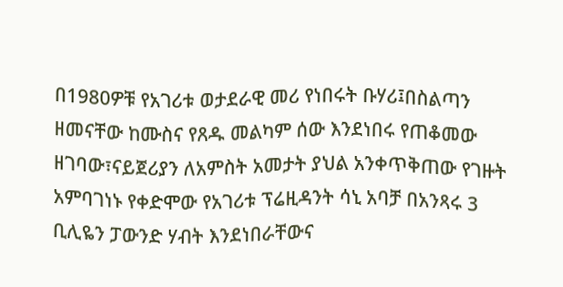በ1980ዎቹ የአገሪቱ ወታደራዊ መሪ የነበሩት ቡሃሪ፤በስልጣን ዘመናቸው ከሙስና የጸዱ መልካም ሰው እንደነበሩ የጠቆመው ዘገባው፣ናይጀሪያን ለአምስት አመታት ያህል አንቀጥቅጠው የገዙት አምባገነኑ የቀድሞው የአገሪቱ ፕሬዚዳንት ሳኒ አባቻ በአንጻሩ 3 ቢሊዬን ፓውንድ ሃብት እንደነበራቸውና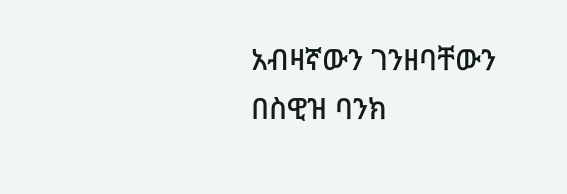አብዛኛውን ገንዘባቸውን በስዊዝ ባንክ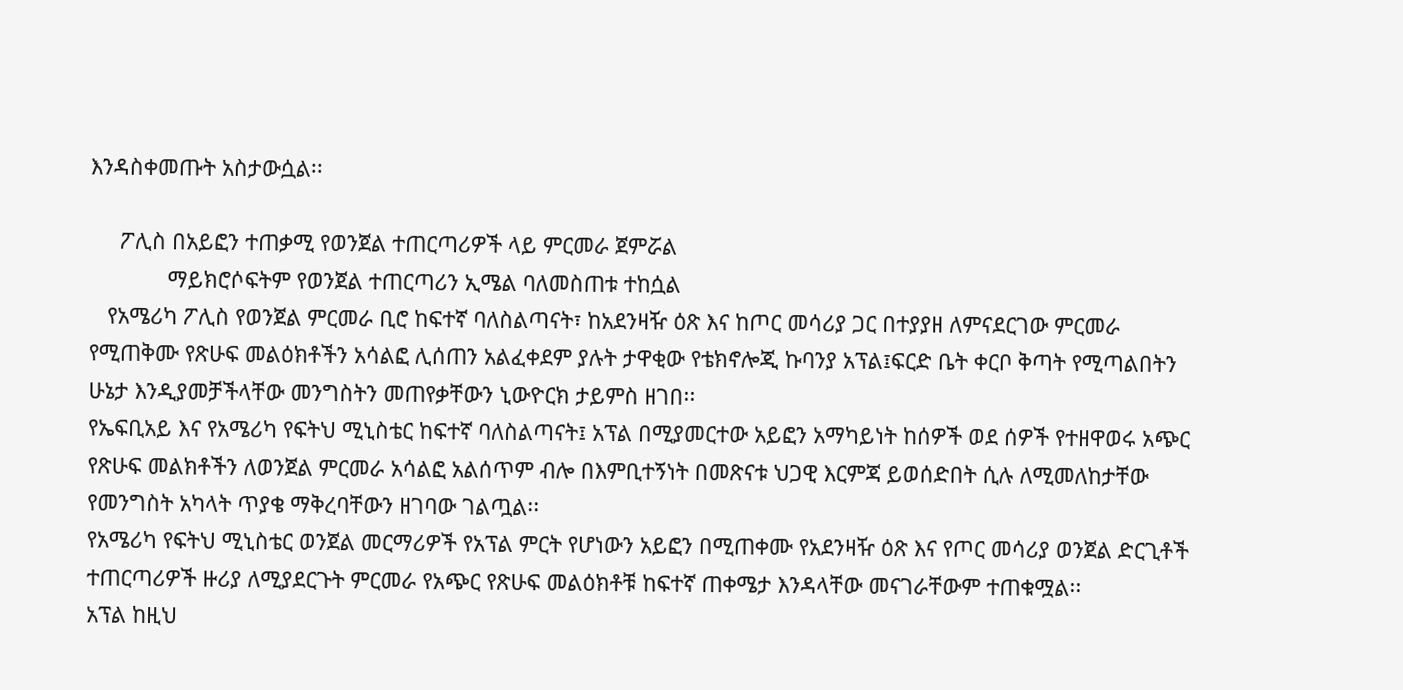እንዳስቀመጡት አስታውሷል፡፡

     ፖሊስ በአይፎን ተጠቃሚ የወንጀል ተጠርጣሪዎች ላይ ምርመራ ጀምሯል
             ማይክሮሶፍትም የወንጀል ተጠርጣሪን ኢሜል ባለመስጠቱ ተከሷል
   የአሜሪካ ፖሊስ የወንጀል ምርመራ ቢሮ ከፍተኛ ባለስልጣናት፣ ከአደንዛዥ ዕጽ እና ከጦር መሳሪያ ጋር በተያያዘ ለምናደርገው ምርመራ የሚጠቅሙ የጽሁፍ መልዕክቶችን አሳልፎ ሊሰጠን አልፈቀደም ያሉት ታዋቂው የቴክኖሎጂ ኩባንያ አፕል፤ፍርድ ቤት ቀርቦ ቅጣት የሚጣልበትን ሁኔታ እንዲያመቻችላቸው መንግስትን መጠየቃቸውን ኒውዮርክ ታይምስ ዘገበ፡፡
የኤፍቢአይ እና የአሜሪካ የፍትህ ሚኒስቴር ከፍተኛ ባለስልጣናት፤ አፕል በሚያመርተው አይፎን አማካይነት ከሰዎች ወደ ሰዎች የተዘዋወሩ አጭር የጽሁፍ መልክቶችን ለወንጀል ምርመራ አሳልፎ አልሰጥም ብሎ በእምቢተኝነት በመጽናቱ ህጋዊ እርምጃ ይወሰድበት ሲሉ ለሚመለከታቸው የመንግስት አካላት ጥያቄ ማቅረባቸውን ዘገባው ገልጧል፡፡
የአሜሪካ የፍትህ ሚኒስቴር ወንጀል መርማሪዎች የአፕል ምርት የሆነውን አይፎን በሚጠቀሙ የአደንዛዥ ዕጽ እና የጦር መሳሪያ ወንጀል ድርጊቶች ተጠርጣሪዎች ዙሪያ ለሚያደርጉት ምርመራ የአጭር የጽሁፍ መልዕክቶቹ ከፍተኛ ጠቀሜታ እንዳላቸው መናገራቸውም ተጠቁሟል፡፡
አፕል ከዚህ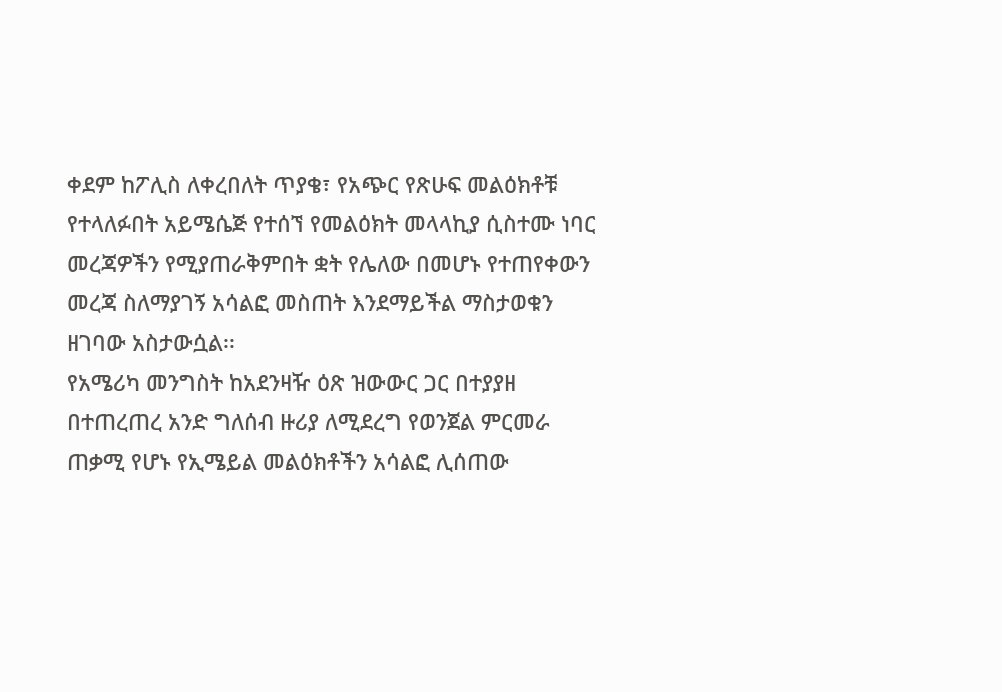ቀደም ከፖሊስ ለቀረበለት ጥያቄ፣ የአጭር የጽሁፍ መልዕክቶቹ የተላለፉበት አይሜሴጅ የተሰኘ የመልዕክት መላላኪያ ሲስተሙ ነባር መረጃዎችን የሚያጠራቅምበት ቋት የሌለው በመሆኑ የተጠየቀውን መረጃ ስለማያገኝ አሳልፎ መስጠት እንደማይችል ማስታወቁን ዘገባው አስታውሷል፡፡
የአሜሪካ መንግስት ከአደንዛዥ ዕጽ ዝውውር ጋር በተያያዘ በተጠረጠረ አንድ ግለሰብ ዙሪያ ለሚደረግ የወንጀል ምርመራ ጠቃሚ የሆኑ የኢሜይል መልዕክቶችን አሳልፎ ሊሰጠው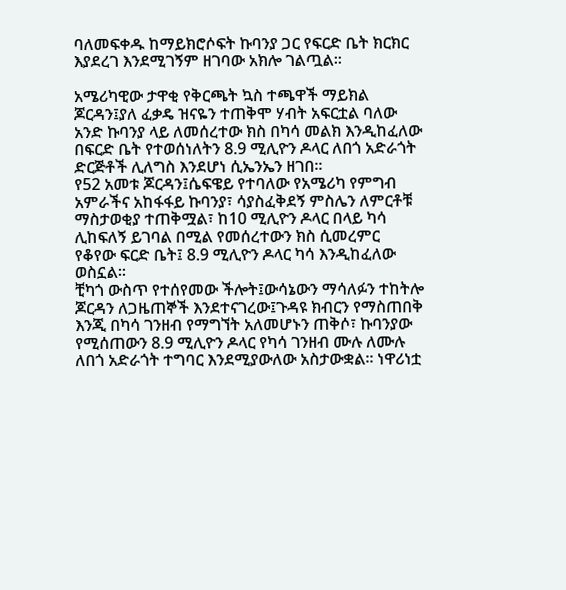ባለመፍቀዱ ከማይክሮሶፍት ኩባንያ ጋር የፍርድ ቤት ክርክር እያደረገ እንደሚገኝም ዘገባው አክሎ ገልጧል፡፡

አሜሪካዊው ታዋቂ የቅርጫት ኳስ ተጫዋች ማይክል ጆርዳን፤ያለ ፈቃዴ ዝናዬን ተጠቅሞ ሃብት አፍርቷል ባለው አንድ ኩባንያ ላይ ለመሰረተው ክስ በካሳ መልክ እንዲከፈለው በፍርድ ቤት የተወሰነለትን 8.9 ሚሊዮን ዶላር ለበጎ አድራጎት ድርጅቶች ሊለግስ እንደሆነ ሲኤንኤን ዘገበ፡፡
የ52 አመቱ ጆርዳን፤ሴፍዌይ የተባለው የአሜሪካ የምግብ አምራችና አከፋፋይ ኩባንያ፣ ሳያስፈቅደኝ ምስሌን ለምርቶቹ ማስታወቂያ ተጠቅሟል፣ ከ10 ሚሊዮን ዶላር በላይ ካሳ ሊከፍለኝ ይገባል በሚል የመሰረተውን ክስ ሲመረምር የቆየው ፍርድ ቤት፤ 8.9 ሚሊዮን ዶላር ካሳ እንዲከፈለው ወስኗል፡፡
ቺካጎ ውስጥ የተሰየመው ችሎት፤ውሳኔውን ማሳለፉን ተከትሎ ጆርዳን ለጋዜጠኞች እንደተናገረው፤ጉዳዩ ክብርን የማስጠበቅ እንጂ በካሳ ገንዘብ የማግኘት አለመሆኑን ጠቅሶ፣ ኩባንያው የሚሰጠውን 8.9 ሚሊዮን ዶላር የካሳ ገንዘብ ሙሉ ለሙሉ ለበጎ አድራጎት ተግባር እንደሚያውለው አስታውቋል፡፡ ነዋሪነቷ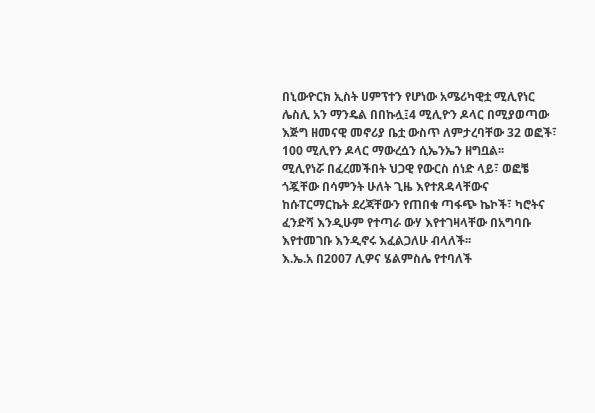በኒውዮርክ ኢስት ሀምፕተን የሆነው አሜሪካዊቷ ሚሊየነር ሌስሊ አን ማንዴል በበኩሏ፤4 ሚሊዮን ዶላር በሚያወጣው እጅግ ዘመናዊ መኖሪያ ቤቷ ውስጥ ለምታረባቸው 32 ወፎች፣ 100 ሚሊየን ዶላር ማውረሷን ሲኤንኤን ዘግቧል፡፡
ሚሊየነሯ በፈረመችበት ህጋዊ የውርስ ሰነድ ላይ፣ ወፎቼ ጎጇቸው በሳምንት ሁለት ጊዜ እየተጸዳላቸውና ከሱፐርማርኬት ደረጃቸውን የጠበቁ ጣፋጭ ኬኮች፣ ካሮትና ፈንድሻ እንዲሁም የተጣራ ውሃ እየተገዛላቸው በአግባቡ እየተመገቡ እንዲኖሩ እፈልጋለሁ ብላለች፡፡
እ.ኤ.አ በ2007 ሊዎና ሄልምስሌ የተባለች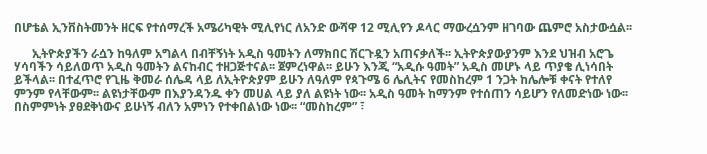በሆቴል ኢንቨስትመንት ዘርፍ የተሰማረች አሜሪካዊት ሚሊየነር ለአንድ ውሻዋ 12 ሚሊየን ዶላር ማውረሷንም ዘገባው ጨምሮ አስታውሷል፡፡

      ኢትዮጵያችን ራሷን ከዓለም አግልላ በብቸኝነት አዲስ ዓመትን ለማክበር ሽርጉዷን አጠናቃለች፡፡ ኢትዮጵያውያንም እንደ ህዝብ አሮጌ ሃሳባችን ሳይለወጥ አዲስ ዓመትን ልናከብር ተዘጋጅተናል፡፡ ጀምረነዋል፡፡ ይሁን እንጂ “አዲሱ ዓመት” አዲስ መሆኑ ላይ ጥያቄ ሊነሳበት ይችላል፡፡ በተፈጥሮ የጊዜ ቅመራ ሰሌዳ ላይ ለኢትዮጵያም ይሁን ለዓለም የጳጉሜ 6 ሌሊትና የመስከረም 1 ንጋት ከሌሎቹ ቀናት የተለየ ምንም የላቸውም፡፡ ልዩነታቸውም በእያንዳንዱ ቀን መሀል ላይ ያለ ልዩነት ነው፡፡ አዲስ ዓመት ከማንም የተሰጠን ሳይሆን የለመድነው ነው፡፡ በስምምነት ያፀደቅነውና ይሁነኝ ብለን አምነን የተቀበልነው ነው፡፡ “መስከረም” ፣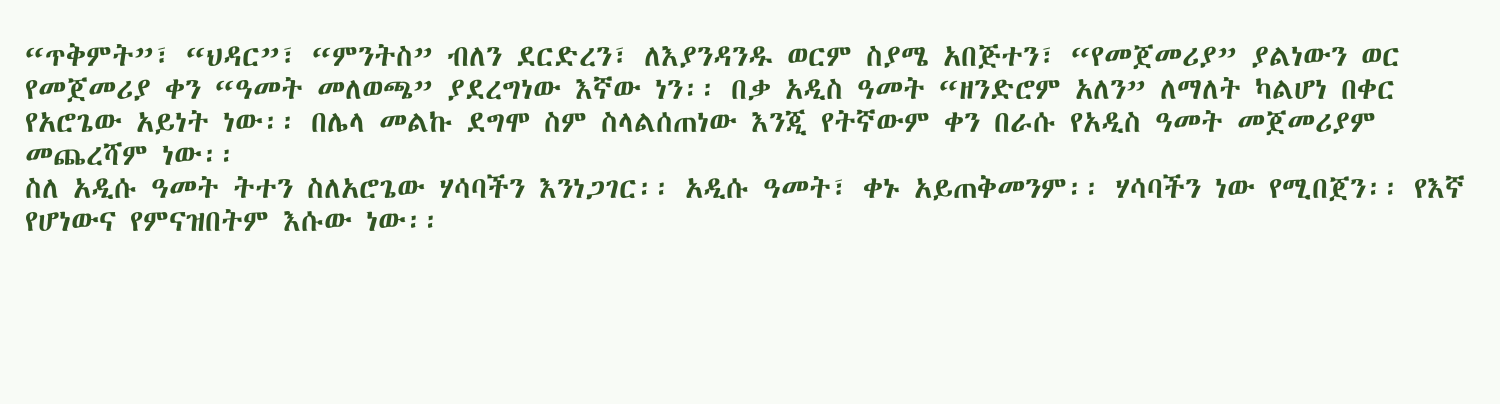“ጥቅምት”፣ “ህዳር”፣ “ምንትስ” ብለን ደርድረን፣ ለእያንዳንዱ ወርም ስያሜ አበጅተን፣ “የመጀመሪያ” ያልነውን ወር የመጀመሪያ ቀን “ዓመት መለወጫ” ያደረግነው እኛው ነን፡፡ በቃ አዲስ ዓመት “ዘንድሮም አለን” ለማለት ካልሆነ በቀር የአሮጌው አይነት ነው፡፡ በሌላ መልኩ ደግሞ ስም ስላልሰጠነው እንጂ የትኛውም ቀን በራሱ የአዲስ ዓመት መጀመሪያም መጨረሻም ነው፡፡
ስለ አዲሱ ዓመት ትተን ስለአሮጌው ሃሳባችን እንነጋገር፡፡ አዲሱ ዓመት፣ ቀኑ አይጠቅመንም፡፡ ሃሳባችን ነው የሚበጀን፡፡ የእኛ የሆነውና የምናዝበትም እሱው ነው፡፡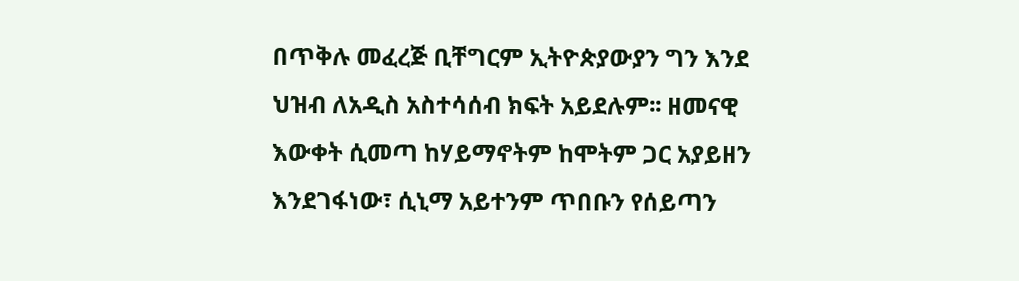በጥቅሉ መፈረጅ ቢቸግርም ኢትዮጵያውያን ግን እንደ ህዝብ ለአዲስ አስተሳሰብ ክፍት አይደሉም፡፡ ዘመናዊ እውቀት ሲመጣ ከሃይማኖትም ከሞትም ጋር አያይዘን እንደገፋነው፣ ሲኒማ አይተንም ጥበቡን የሰይጣን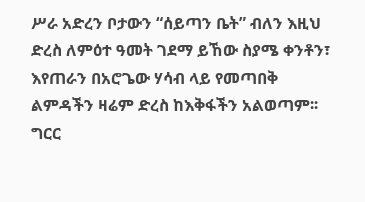ሥራ አድረን ቦታውን “ሰይጣን ቤት” ብለን እዚህ ድረስ ለምዕተ ዓመት ገደማ ይኸው ስያሜ ቀንቶን፣ እየጠራን በአሮጌው ሃሳብ ላይ የመጣበቅ ልምዳችን ዛሬም ድረስ ከእቅፋችን አልወጣም፡፡
ግርር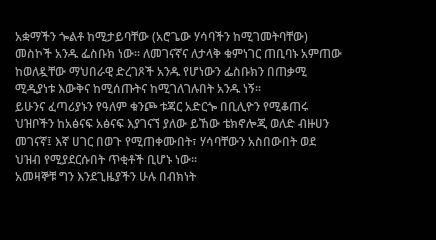አቋማችን ጐልቶ ከሚታይባቸው (አሮጌው ሃሳባችን ከሚገመትባቸው) መስኮች አንዱ ፌስቡክ ነው፡፡ ለመገናኛና ለታላቅ ቁምነገር ጠቢባኑ አምጠው ከወለዷቸው ማህበራዊ ድረገጾች አንዱ የሆነውን ፌስቡክን በጠቃሚ ሚዲያነቱ እውቅና ከሚሰጡትና ከሚገለገሉበት አንዱ ነኝ፡፡
ይሁንና ፈጣሪያኑን የዓለም ቁንጮ ቱጃር አድርጐ በቢሊዮን የሚቆጠሩ ህዝቦችን ከአፅናፍ አፅናፍ እያገናኘ ያለው ይኸው ቴክኖሎጂ ወለድ ብዙሀን መገናኛ፤ እኛ ሀገር በወጉ የሚጠቀሙበት፣ ሃሳባቸውን አስበውበት ወደ ህዝብ የሚያደርሱበት ጥቂቶች ቢሆኑ ነው፡፡
አመዛኞቹ ግን እንደጊዜያችን ሁሉ በብክነት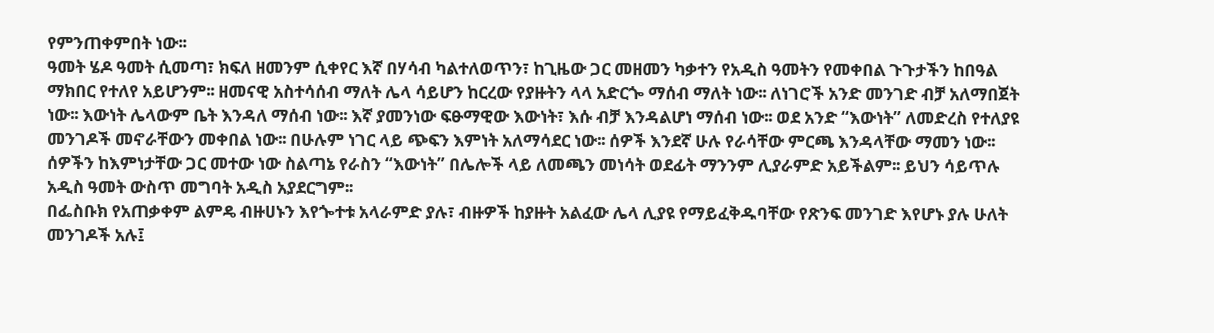የምንጠቀምበት ነው፡፡
ዓመት ሄዶ ዓመት ሲመጣ፣ ክፍለ ዘመንም ሲቀየር እኛ በሃሳብ ካልተለወጥን፣ ከጊዜው ጋር መዘመን ካቃተን የአዲስ ዓመትን የመቀበል ጉጉታችን ከበዓል ማክበር የተለየ አይሆንም፡፡ ዘመናዊ አስተሳሰብ ማለት ሌላ ሳይሆን ከርረው የያዙትን ላላ አድርጐ ማሰብ ማለት ነው፡፡ ለነገሮች አንድ መንገድ ብቻ አለማበጀት ነው፡፡ እውነት ሌላውም ቤት እንዳለ ማሰብ ነው፡፡ እኛ ያመንነው ፍፁማዊው እውነት፣ እሱ ብቻ እንዳልሆነ ማሰብ ነው፡፡ ወደ አንድ “እውነት” ለመድረስ የተለያዩ መንገዶች መኖራቸውን መቀበል ነው፡፡ በሁሉም ነገር ላይ ጭፍን እምነት አለማሳደር ነው፡፡ ሰዎች እንደኛ ሁሉ የራሳቸው ምርጫ እንዳላቸው ማመን ነው፡፡ ሰዎችን ከእምነታቸው ጋር መተው ነው ስልጣኔ የራስን “እውነት” በሌሎች ላይ ለመጫን መነሳት ወደፊት ማንንም ሊያራምድ አይችልም፡፡ ይህን ሳይጥሉ አዲስ ዓመት ውስጥ መግባት አዲስ አያደርግም፡፡
በፌስቡክ የአጠቃቀም ልምዴ ብዙሀኑን እየጐተቱ አላራምድ ያሉ፣ ብዙዎች ከያዙት አልፈው ሌላ ሊያዩ የማይፈቅዱባቸው የጽንፍ መንገድ እየሆኑ ያሉ ሁለት መንገዶች አሉ፤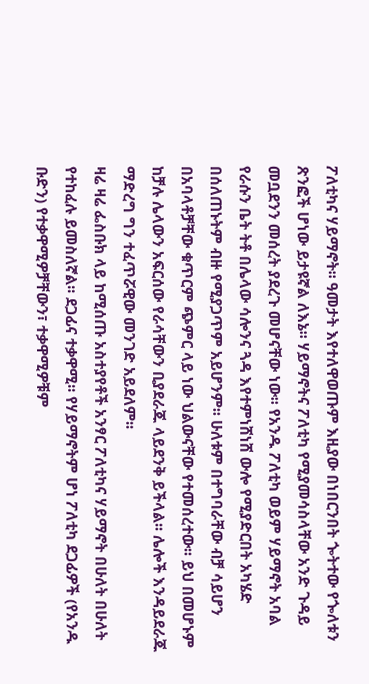ፖለቲካና ሃይማኖት፡፡ ዓመታት እየተለዋወጡም እዚያው በነበርንበት ጐትተው የጐለቱን ጽንፎች ሆነው ይታዩኛል ለእኔ፡፡ ሃይማኖትና ፖለቲካ የሚያመሳስላቸው አንድ ጉዳይ መቧደንን መሰረት ያደረጉ መሆናቸው ነው፡፡ የአንዱ ፖለቲካ ወይም ሃይማኖት አባል የራሱን ቤት ትቶ በሌላው ሳሎንና ጓዳ እየተምነሸነሸ ውሎ የሚያድርበት አካሄድ በሰለጠኑትም ብዙ የሚያጋጥም አይሆንም፡፡ ሁለቱም በተግባራቸው ብቻ ሳይሆን በአባላቶቻቸው ቁጥርም ጭምር ላይ ነው ህልውናቸው የተመሰረተው፡፡ ይህ በመሆኑም ከቻሉ ሌላውን አፍርሰው የራሳቸውን ቢያደራጁ ላይደንቅ ይችላል፡፡ ሌሎች እንዳይደራጁ ማድረግ ግን ተፈጥሯዊው መንገድ አይደለም፡፡
ዛሬ ዛሬ ፌስቡክ ላይ ከሚሰጡ አስተያየቶች አንፃር ፖለቲካና ሃይማኖት በሁለት በሁለት የተከፈሉ ይመስለኛል፡፡ ደጋፊና ተቃዋሚ፡፡ የሃይማኖትም ሆነ ፖለቲካ ደጋፊዎች (የአንዱ ቡድን) የተቃዋሚዎቻቸውን፣ ተቃዋሚዎቹም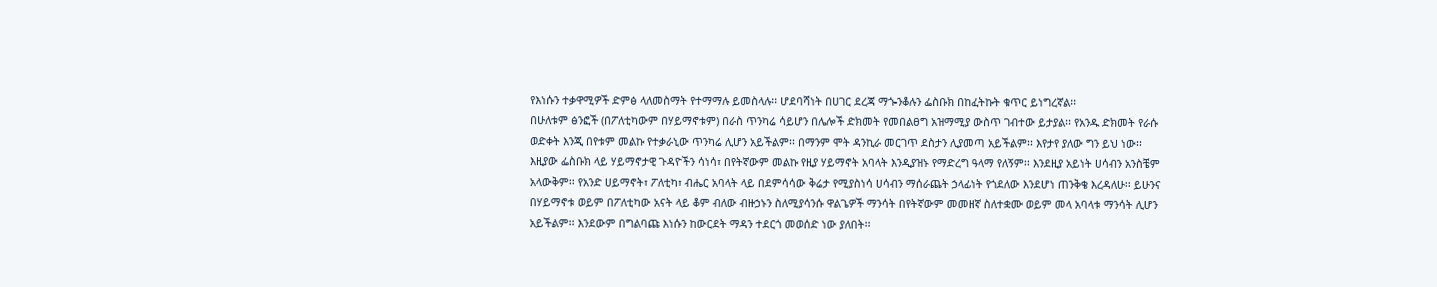የእነሱን ተቃዋሚዎች ድምፅ ላለመስማት የተማማሉ ይመስላሉ፡፡ ሆደባሻነት በሀገር ደረጃ ማጐንቆሉን ፌስቡክ በከፈትኩት ቁጥር ይነግረኛል፡፡
በሁለቱም ፅንፎች (በፖለቲካውም በሃይማኖቱም) በራስ ጥንካሬ ሳይሆን በሌሎች ድክመት የመበልፀግ አዝማሚያ ውስጥ ገብተው ይታያል፡፡ የአንዱ ድክመት የራሱ ወድቀት እንጂ በየቱም መልኩ የተቃራኒው ጥንካሬ ሊሆን አይችልም፡፡ በማንም ሞት ዳንኪራ መርገጥ ደስታን ሊያመጣ አይችልም፡፡ እየታየ ያለው ግን ይህ ነው፡፡
እዚያው ፌስቡክ ላይ ሃይማኖታዊ ጉዳዮችን ሳነሳ፣ በየትኛውም መልኩ የዚያ ሃይማኖት አባላት እንዲያዝኑ የማድረግ ዓላማ የለኝም፡፡ እንደዚያ አይነት ሀሳብን አንስቼም አላውቅም፡፡ የአንድ ሀይማኖት፣ ፖለቲካ፣ ብሔር አባላት ላይ በደምሳሳው ቅሬታ የሚያስነሳ ሀሳብን ማሰራጨት ኃላፊነት የጎደለው እንደሆነ ጠንቅቄ እረዳለሁ፡፡ ይሁንና በሃይማኖቱ ወይም በፖለቲካው አናት ላይ ቆም ብለው ብዙኃኑን ስለሚያሳንሱ ዋልጌዎች ማንሳት በየትኛውም መመዘኛ ስለተቋሙ ወይም መላ አባላቱ ማንሳት ሊሆን አይችልም፡፡ እንደውም በግልባጩ እነሱን ከውርደት ማዳን ተደርጎ መወሰድ ነው ያለበት፡፡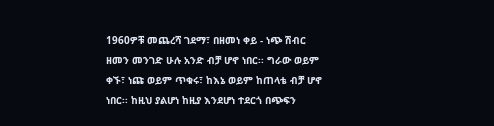1960ዎቹ መጨረሻ ገደማ፣ በዘመነ ቀይ - ነጭ ሽብር ዘመን መንገድ ሁሉ አንድ ብቻ ሆኖ ነበር፡፡ ግራው ወይም ቀኙ፣ ነጩ ወይም ጥቁሩ፣ ከእኔ ወይም ከጠላቴ ብቻ ሆኖ ነበር፡፡ ከዚህ ያልሆነ ከዚያ እንደሆነ ተደርጎ በጭፍን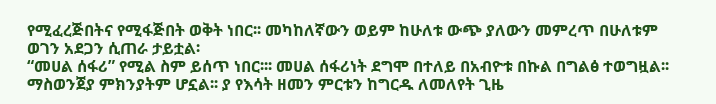የሚፈረጅበትና የሚፋጅበት ወቅት ነበር፡፡ መካከለኛውን ወይም ከሁለቱ ውጭ ያለውን መምረጥ በሁለቱም ወገን አደጋን ሲጠራ ታይቷል፡
“መሀል ሰፋሪ” የሚል ስም ይሰጥ ነበር፡፡፡ መሀል ሰፋሪነት ደግሞ በተለይ በአብዮቱ በኩል በግልፅ ተወግዟል፡፡ ማስወንጀያ ምክንያትም ሆኗል፡፡ ያ የእሳት ዘመን ምርቱን ከግርዱ ለመለየት ጊዜ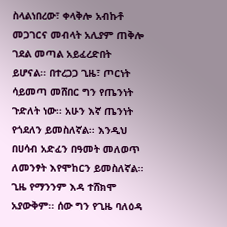ስላልነበረው፣ ቀላቅሎ አብኩቶ መጋገርና መብላት አሊያም ጠቅሎ ገደል መጣል አይፈረድበት ይሆናል፡፡ በተረጋጋ ጊዜ፣ ጦርነት ሳይመጣ መሸበር ግን የጤንነት ጉድለት ነው፡፡ አሁን እኛ ጤንነት የጎደለን ይመስለኛል፡፡ እንዲህ በሀሳብ አድፈን በዓመት መለወጥ ለመንፃት እየሞከርን ይመስለኛል፡፡ ጊዜ የማንንም እዳ ተሸክሞ አያውቅም፡፡ ሰው ግን የጊዜ ባለዕዳ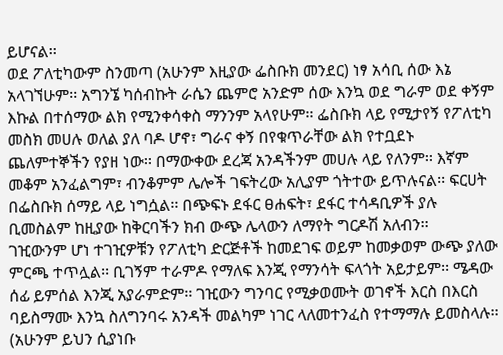ይሆናል፡፡
ወደ ፖለቲካውም ስንመጣ (አሁንም እዚያው ፌስቡክ መንደር) ነፃ አሳቢ ሰው እኔ አላገኘሁም፡፡ አግንኜ ካሰብኩት ራሴን ጨምሮ አንድም ሰው እንኳ ወደ ግራም ወደ ቀኝም እኩል በተሰማው ልክ የሚንቀሳቀስ ማንንም አላየሁም፡፡ ፌስቡክ ላይ የሚታየኝ የፖለቲካ መስክ መሀሉ ወለል ያለ ባዶ ሆኖ፣ ግራና ቀኝ በየቁጥራቸው ልክ የተቧደኑ ጨለምተኞችን የያዘ ነው፡፡ በማውቀው ደረጃ አንዳችንም መሀሉ ላይ የለንም፡፡ እኛም መቆም አንፈልግም፣ ብንቆምም ሌሎች ገፍትረው አሊያም ጎትተው ይጥሉናል፡፡ ፍርሀት በፌስቡክ ሰማይ ላይ ነግሷል፡፡ በጭፍኑ ደፋር ፀሐፍት፣ ደፋር ተሳዳቢዎች ያሉ ቢመስልም ከዚያው ከቅርባችን ክብ ውጭ ሌላውን ለማየት ግርዶሽ አለብን፡፡
ገዢውንም ሆነ ተገዢዎቹን የፖለቲካ ድርጅቶች ከመደገፍ ወይም ከመቃወም ውጭ ያለው ምርጫ ተጥሏል፡፡ ቢገኝም ተራምዶ የማለፍ እንጂ የማንሳት ፍላጎት አይታይም፡፡ ሜዳው ሰፊ ይምሰል እንጂ አያራምድም፡፡ ገዢውን ግንባር የሚቃወሙት ወገኖች እርስ በእርስ ባይስማሙ እንኳ ስለግንባሩ አንዳች መልካም ነገር ላለመተንፈስ የተማማሉ ይመስላሉ፡፡ (አሁንም ይህን ሲያነቡ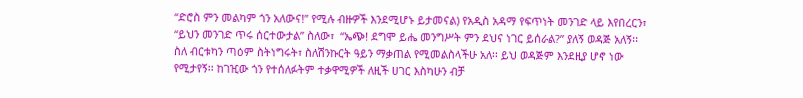“ድሮስ ምን መልካም ጎን አለውና!” የሚሉ ብዙዎች እንደሚሆኑ ይታመናል) የአዲስ አዳማ የፍጥነት መንገድ ላይ እየበረርን፣ “ይህን መንገድ ጥሩ ሰርተውታል” ስለው፣  “ኤጭ! ደግሞ ይሔ መንግሥት ምን ደህና ነገር ይሰራል?” ያለኝ ወዳጅ አለኝ፡፡ ስለ ብርቱካን ጣዕም ስትነግሩት፣ ስለሽንኩርት ዓይን ማቃጠል የሚመልስላችሁ አለ፡፡ ይህ ወዳጅም እንደዚያ ሆኖ ነው የሚታየኝ፡፡ ከገዢው ጎን የተሰለፉትም ተቃዋሚዎች ለዚች ሀገር እስካሁን ብቻ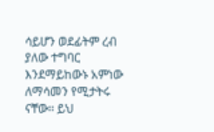ሳይሆን ወደፊትም ረብ ያለው ተግባር እንደማይከውኑ አምነው ለማሳመን የሚታትሩ ናቸው፡፡ ይህ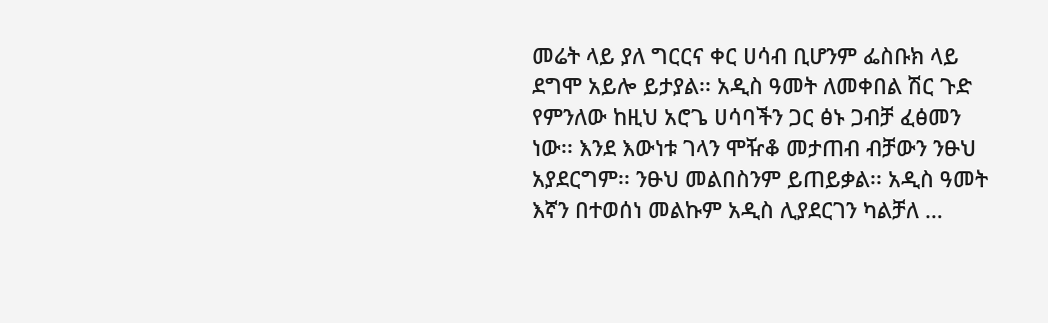መሬት ላይ ያለ ግርርና ቀር ሀሳብ ቢሆንም ፌስቡክ ላይ ደግሞ አይሎ ይታያል፡፡ አዲስ ዓመት ለመቀበል ሽር ጉድ የምንለው ከዚህ አሮጌ ሀሳባችን ጋር ፅኑ ጋብቻ ፈፅመን ነው፡፡ እንደ እውነቱ ገላን ሞዥቆ መታጠብ ብቻውን ንፁህ አያደርግም፡፡ ንፁህ መልበስንም ይጠይቃል፡፡ አዲስ ዓመት እኛን በተወሰነ መልኩም አዲስ ሊያደርገን ካልቻለ …